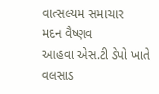વાત્સલ્યમ સમાચાર
મદન વૈષ્ણવ
આહવા એસ.ટી ડેપો ખાતે વલસાડ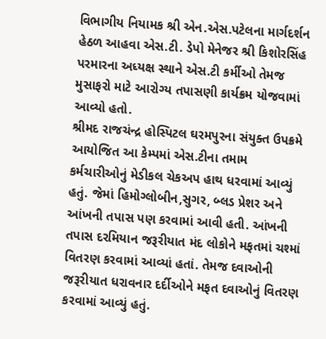વિભાગીય નિયામક શ્રી એન.એસ.પટેલના માર્ગદર્શન હેઠળ આહવા એસ.ટી. ડેપો મેનેજર શ્રી કિશોરસિંહ પરમારના અધ્યક્ષ સ્થાને એસ.ટી કર્મીઓ તેમજ મુસાફરો માટે આરોગ્ય તપાસણી કાર્યક્રમ યોજવામાં આવ્યો હતો.
શ્રીમદ રાજચંન્દ્ર હોસ્પિટલ ઘરમપુરના સંયુક્ત ઉપક્રમે આયોજિત આ કેમ્પમાં એસ.ટીના તમામ કર્મચારીઓનું મેડીકલ ચેકઅપ હાથ ધરવામાં આવ્યું હતું. જેમાં હિમોગ્લોબીન,સુગર, બ્લડ પ્રેશર અને આંખની તપાસ પણ કરવામાં આવી હતી. આંખની તપાસ દરમિયાન જરૂરીયાત મંદ લોકોને મફતમાં ચશ્માં વિતરણ કરવામાં આવ્યાં હતાં. તેમજ દવાઓની જરૂરીયાત ધરાવનાર દર્દીઓને મફત દવાઓનું વિતરણ કરવામાં આવ્યું હતું.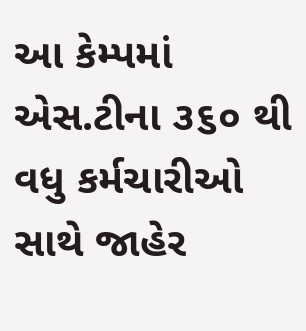આ કેમ્પમાં એસ.ટીના ૩૬૦ થી વધુ કર્મચારીઓ સાથે જાહેર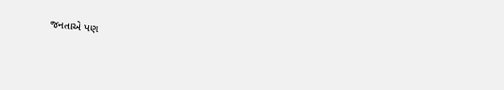જનતાએ પણ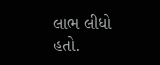લાભ લીધો હતો.